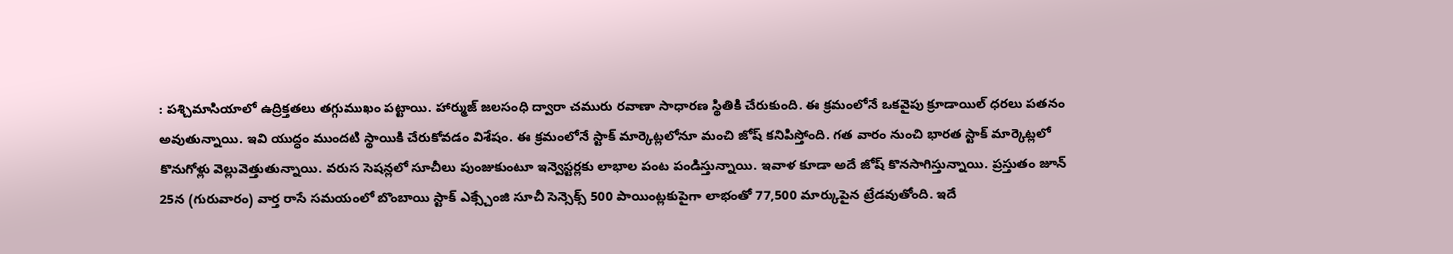: పశ్చిమాసియాలో ఉద్రిక్తతలు తగ్గుముఖం పట్టాయి. హార్ముజ్ జలసంధి ద్వారా చమురు రవాణా సాధారణ స్థితికి చేరుకుంది. ఈ క్రమంలోనే ఒకవైపు క్రూడాయిల్ ధరలు పతనం అవుతున్నాయి. ఇవి యుద్ధం ముందటి స్థాయికి చేరుకోవడం విశేషం. ఈ క్రమంలోనే స్టాక్ మార్కెట్లలోనూ మంచి జోష్ కనిపిస్తోంది. గత వారం నుంచి భారత స్టాక్ మార్కెట్లలో కొనుగోళ్లు వెల్లువెత్తుతున్నాయి. వరుస సెషన్లలో సూచీలు పుంజుకుంటూ ఇన్వెస్టర్లకు లాభాల పంట పండిస్తున్నాయి. ఇవాళ కూడా అదే జోష్ కొనసాగిస్తున్నాయి. ప్రస్తుతం జూన్ 25న (గురువారం) వార్త రాసే సమయంలో బొంబాయి స్టాక్ ఎక్స్చేంజి సూచీ సెన్సెక్స్ 500 పాయింట్లకుపైగా లాభంతో 77,500 మార్కుపైన ట్రేడవుతోంది. ఇదే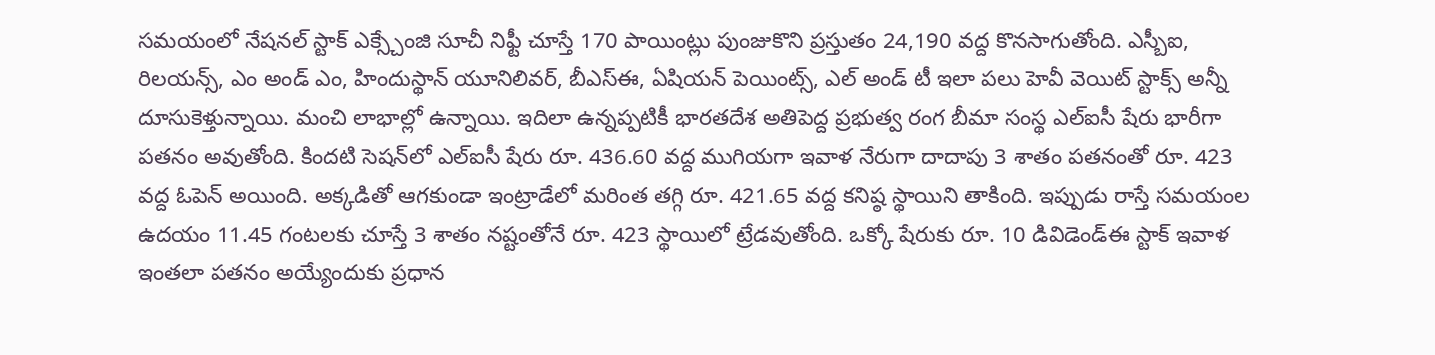సమయంలో నేషనల్ స్టాక్ ఎక్స్చేంజి సూచీ నిఫ్టీ చూస్తే 170 పాయింట్లు పుంజుకొని ప్రస్తుతం 24,190 వద్ద కొనసాగుతోంది. ఎస్బీఐ, రిలయన్స్, ఎం అండ్ ఎం, హిందుస్థాన్ యూనిలివర్, బీఎస్ఈ, ఏషియన్ పెయింట్స్, ఎల్ అండ్ టీ ఇలా పలు హెవీ వెయిట్ స్టాక్స్ అన్నీ దూసుకెళ్తున్నాయి. మంచి లాభాల్లో ఉన్నాయి. ఇదిలా ఉన్నప్పటికీ భారతదేశ అతిపెద్ద ప్రభుత్వ రంగ బీమా సంస్థ ఎల్ఐసీ షేరు భారీగా పతనం అవుతోంది. కిందటి సెషన్‌లో ఎల్ఐసీ షేరు రూ. 436.60 వద్ద ముగియగా ఇవాళ నేరుగా దాదాపు 3 శాతం పతనంతో రూ. 423 వద్ద ఓపెన్ అయింది. అక్కడితో ఆగకుండా ఇంట్రాడేలో మరింత తగ్గి రూ. 421.65 వద్ద కనిష్ఠ స్థాయిని తాకింది. ఇప్పుడు రాస్తే సమయంల ఉదయం 11.45 గంటలకు చూస్తే 3 శాతం నష్టంతోనే రూ. 423 స్థాయిలో ట్రేడవుతోంది. ఒక్కో షేరుకు రూ. 10 డివిడెండ్ఈ స్టాక్ ఇవాళ ఇంతలా పతనం అయ్యేందుకు ప్రధాన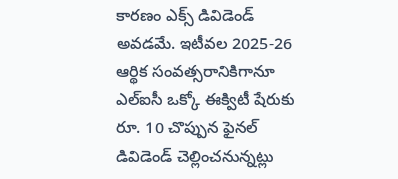కారణం ఎక్స్ డివిడెండ్ అవడమే. ఇటీవల 2025-26 ఆర్థిక సంవత్సరానికిగానూ ఎల్ఐసీ ఒక్కో ఈక్విటీ షేరుకు రూ. 10 చొప్పున ఫైనల్ డివిడెండ్ చెల్లించనున్నట్లు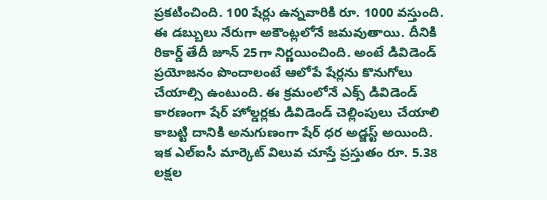ప్రకటించింది. 100 షేర్లు ఉన్నవారికి రూ. 1000 వస్తుంది. ఈ డబ్బులు నేరుగా అకౌంట్లలోనే జమవుతాయి. దీనికి రికార్డ్ తేదీ జూన్ 25గా నిర్ణయించింది. అంటే డివిడెండ్ ప్రయోజనం పొందాలంటే ఆలోపే షేర్లను కొనుగోలు చేయాల్సి ఉంటుంది. ఈ క్రమంలోనే ఎక్స్ డివిడెండ్ కారణంగా షేర్ హోల్డర్లకు డివిడెండ్ చెల్లింపులు చేయాలి కాబట్టి దానికి అనుగుణంగా షేర్ ధర అడ్జస్ట్ అయింది. ఇక ఎల్ఐసీ మార్కెట్ విలువ చూస్తే ప్రస్తుతం రూ. 5.38 లక్షల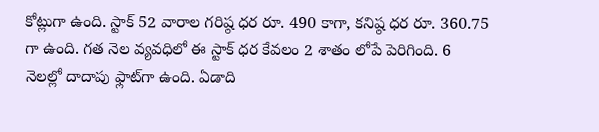కోట్లుగా ఉంది. స్టాక్ 52 వారాల గరిష్ఠ ధర రూ. 490 కాగా, కనిష్ఠ ధర రూ. 360.75 గా ఉంది. గత నెల వ్యవధిలో ఈ స్టాక్ ధర కేవలం 2 శాతం లోపే పెరిగింది. 6 నెలల్లో దాదాపు ఫ్లాట్‌గా ఉంది. ఏడాది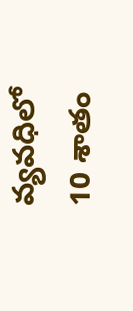వ్యవధిలో 10 శాతం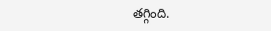తగ్గింది.